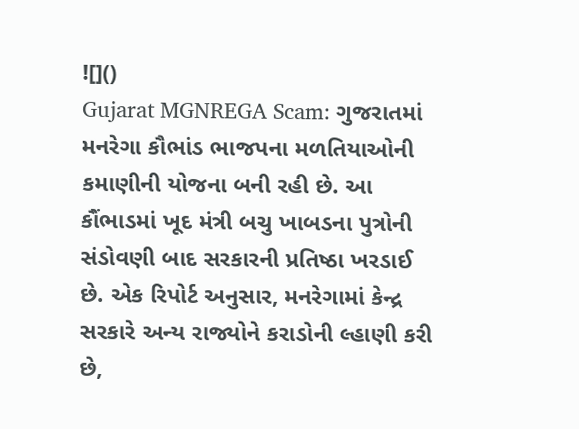![]()
Gujarat MGNREGA Scam: ગુજરાતમાં મનરેગા કૌભાંડ ભાજપના મળતિયાઓની કમાણીની યોજના બની રહી છે. આ કૌંભાડમાં ખૂદ મંત્રી બચુ ખાબડના પુત્રોની સંડોવણી બાદ સરકારની પ્રતિષ્ઠા ખરડાઈ છે. એક રિપોર્ટ અનુસાર, મનરેગામાં કેન્દ્ર સરકારે અન્ય રાજ્યોને કરાડોની લ્હાણી કરી છે,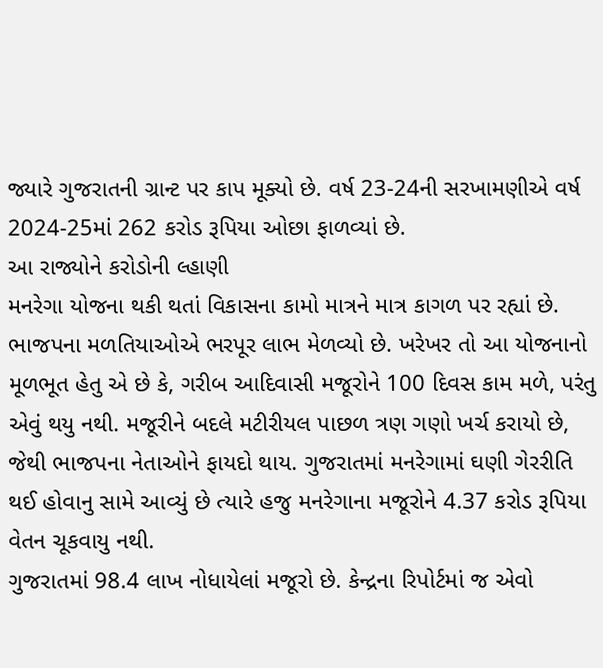જ્યારે ગુજરાતની ગ્રાન્ટ પર કાપ મૂક્યો છે. વર્ષ 23-24ની સરખામણીએ વર્ષ 2024-25માં 262 કરોડ રૂપિયા ઓછા ફાળવ્યાં છે.
આ રાજ્યોને કરોડોની લ્હાણી
મનરેગા યોજના થકી થતાં વિકાસના કામો માત્રને માત્ર કાગળ પર રહ્યાં છે. ભાજપના મળતિયાઓએ ભરપૂર લાભ મેળવ્યો છે. ખરેખર તો આ યોજનાનો મૂળભૂત હેતુ એ છે કે, ગરીબ આદિવાસી મજૂરોને 100 દિવસ કામ મળે, પરંતુ એવું થયુ નથી. મજૂરીને બદલે મટીરીયલ પાછળ ત્રણ ગણો ખર્ચ કરાયો છે, જેથી ભાજપના નેતાઓને ફાયદો થાય. ગુજરાતમાં મનરેગામાં ઘણી ગેરરીતિ થઈ હોવાનુ સામે આવ્યું છે ત્યારે હજુ મનરેગાના મજૂરોને 4.37 કરોડ રૂપિયા વેતન ચૂકવાયુ નથી.
ગુજરાતમાં 98.4 લાખ નોધાયેલાં મજૂરો છે. કેન્દ્રના રિપોર્ટમાં જ એવો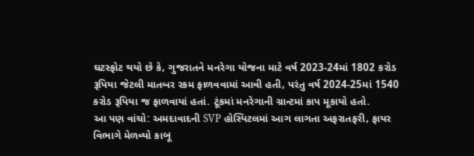ઘટસ્ફોટ થયો છે કે, ગુજરાતને મનરેગા યોજના માટે વર્ષ 2023-24માં 1802 કરોડ રૂપિયા જેટલી માતબર રકમ ફાળવવામાં આવી હતી, પરંતુ વર્ષ 2024-25માં 1540 કરોડ રૂપિયા જ ફાળવાયાં હતાં. ટૂંકમાં મનરેગાની ગ્રાન્ટમાં કાપ મૂકાયો હતો.
આ પણ વાંચો: અમદાવાદની SVP હોસ્પિટલમાં આગ લાગતા અફરાતફરી, ફાયર વિભાગે મેળવ્યો કાબૂ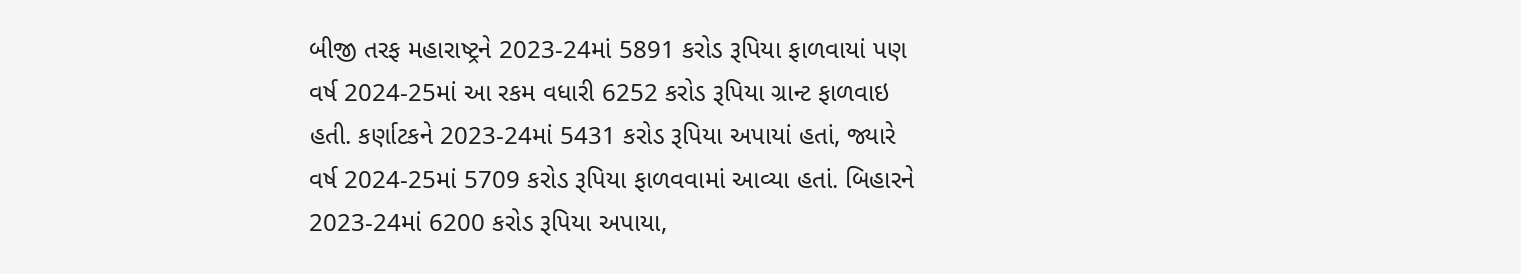બીજી તરફ મહારાષ્ટ્રને 2023-24માં 5891 કરોડ રૂપિયા ફાળવાયાં પણ વર્ષ 2024-25માં આ રકમ વધારી 6252 કરોડ રૂપિયા ગ્રાન્ટ ફાળવાઇ હતી. કર્ણાટકને 2023-24માં 5431 કરોડ રૂપિયા અપાયાં હતાં, જ્યારે વર્ષ 2024-25માં 5709 કરોડ રૂપિયા ફાળવવામાં આવ્યા હતાં. બિહારને 2023-24માં 6200 કરોડ રૂપિયા અપાયા,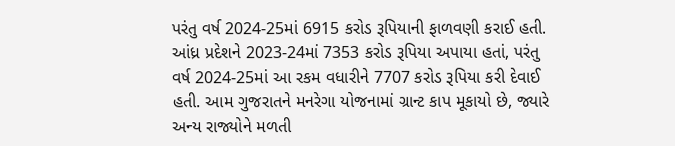પરંતુ વર્ષ 2024-25માં 6915 કરોડ રૂપિયાની ફાળવણી કરાઈ હતી. આંધ્ર પ્રદેશને 2023-24માં 7353 કરોડ રૂપિયા અપાયા હતાં, પરંતુ વર્ષ 2024-25માં આ રકમ વધારીને 7707 કરોડ રૂપિયા કરી દેવાઈ હતી. આમ ગુજરાતને મનરેગા યોજનામાં ગ્રાન્ટ કાપ મૂકાયો છે, જ્યારે અન્ય રાજ્યોને મળતી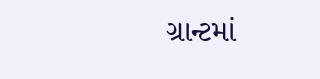ગ્રાન્ટમાં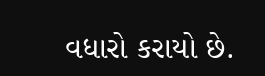વધારો કરાયો છે.